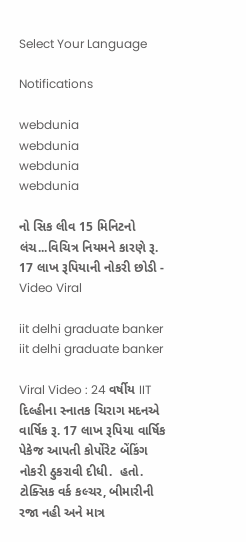Select Your Language

Notifications

webdunia
webdunia
webdunia
webdunia

નો સિક લીવ 15 મિનિટનો લંચ...વિચિત્ર નિયમને કારણે રૂ. 17 લાખ રૂપિયાની નોકરી છોડી - Video Viral

iit delhi graduate banker
iit delhi graduate banker

Viral Video : 24 વર્ષીય IIT દિલ્હીના સ્નાતક ચિરાગ મદનએ વાર્ષિક રૂ. 17 લાખ રૂપિયા વાર્ષિક પેકેજ આપતી કોર્પોરેટ બેંકિંગ નોકરી ઠુકરાવી દીધી.  હતો.  ટોક્સિક વર્ક કલ્ચર, બીમારીની રજા નહી અને માત્ર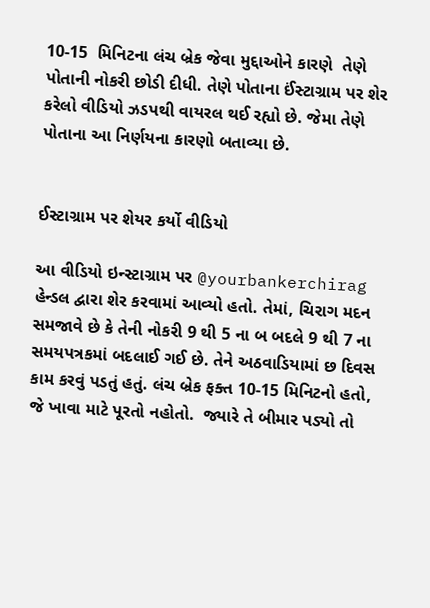10-15  મિનિટના લંચ બ્રેક જેવા મુદ્દાઓને કારણે  તેણે પોતાની નોકરી છોડી દીધી. તેણે પોતાના ઈંસ્ટાગ્રામ પર શેર કરેલો વીડિયો ઝડપથી વાયરલ થઈ રહ્યો છે. જેમા તેણે પોતાના આ નિર્ણયના કારણો બતાવ્યા છે.


ઈસ્ટાગ્રામ પર શેયર કર્યો વીડિયો

આ વીડિયો ઇન્સ્ટાગ્રામ પર @yourbankerchirag હેન્ડલ દ્વારા શેર કરવામાં આવ્યો હતો. તેમાં, ચિરાગ મદન સમજાવે છે કે તેની નોકરી 9 થી 5 ના બ બદલે 9 થી 7 ના સમયપત્રકમાં બદલાઈ ગઈ છે. તેને અઠવાડિયામાં છ દિવસ કામ કરવું પડતું હતું. લંચ બ્રેક ફક્ત 10-15 મિનિટનો હતો, જે ખાવા માટે પૂરતો નહોતો.  જ્યારે તે બીમાર પડ્યો તો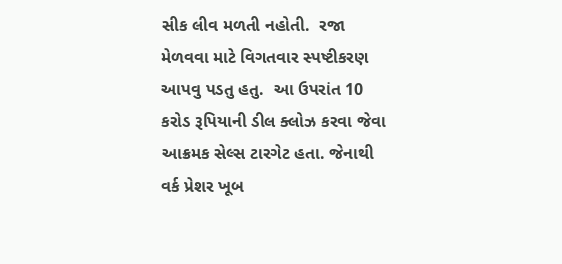સીક લીવ મળતી નહોતી.  રજા મેળવવા માટે વિગતવાર સ્પષ્ટીકરણ આપવુ પડતુ હતુ.  આ ઉપરાંત 10 કરોડ રૂપિયાની ડીલ ક્લોઝ કરવા જેવા આક્રમક સેલ્સ ટારગેટ હતા. જેનાથી વર્ક પ્રેશર ખૂબ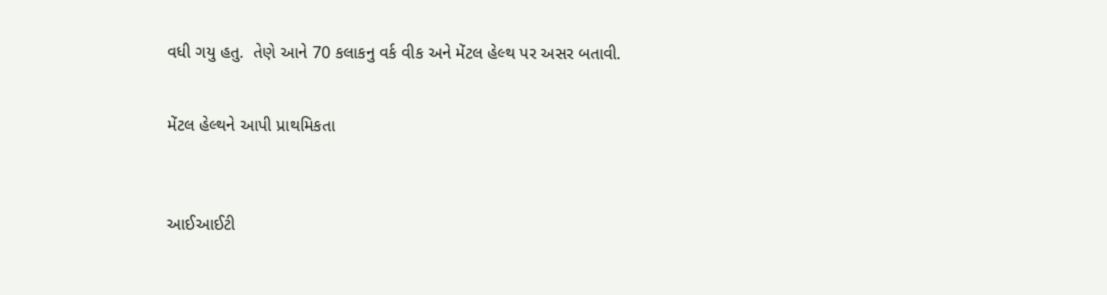વધી ગયુ હતુ.  તેણે આને 70 કલાકનુ વર્ક વીક અને મેંટલ હેલ્થ પર અસર બતાવી.


મેંટલ હેલ્થને આપી પ્રાથમિકતા



આઈઆઈટી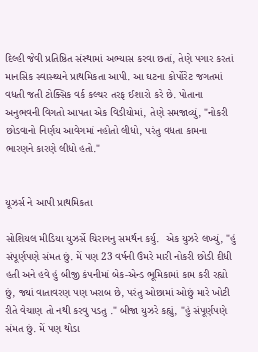દિલ્હી જેવી પ્રતિષ્ઠિત સંસ્થામાં અભ્યાસ કરવા છતાં, તેણે પગાર કરતાં માનસિક સ્વાસ્થ્યને પ્રાથમિકતા આપી. આ ઘટના કોર્પોરેટ જગતમાં વધતી જતી ટોક્સિક વર્ક કલ્ચર તરફ ઈશારો કરે છે. પોતાના અનુભવની વિગતો આપતા એક વિડીયોમાં, તેણે સમજાવ્યું, "નોકરી છોડવાનો નિર્ણય આવેગમાં નહોતો લીધો, પરંતુ વધતા કામના ભારણને કારણે લીધો હતો."


યૂઝર્સ ને આપી પ્રાથમિકતા

સોશિયલ મીડિયા યુઝર્સે ચિરાગનુ સમર્થન કર્યુ.  એક યુઝરે લખ્યું, "હું સંપૂર્ણપણે સંમત છું. મેં પણ 23 વર્ષની ઉંમરે મારી નોકરી છોડી દીધી હતી અને હવે હું બીજી કંપનીમાં બેક-એન્ડ ભૂમિકામાં કામ કરી રહ્યો છું, જ્યાં વાતાવરણ પણ ખરાબ છે, પરંતુ ઓછામાં ઓછું મારે ખોટી રીતે વેચાણ તો નથી કરવુ પડતુ ." બીજા યુઝરે કહ્યું, "હું સંપૂર્ણપણે સંમત છું. મેં પણ થોડા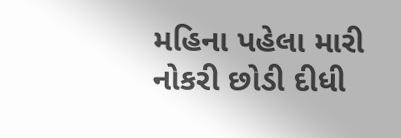મહિના પહેલા મારી નોકરી છોડી દીધી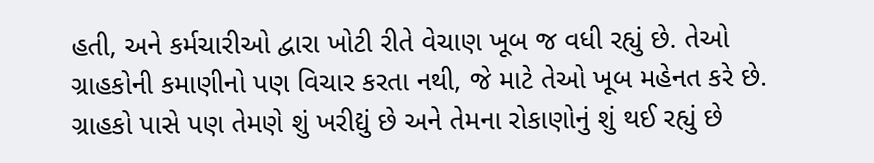હતી, અને કર્મચારીઓ દ્વારા ખોટી રીતે વેચાણ ખૂબ જ વધી રહ્યું છે. તેઓ ગ્રાહકોની કમાણીનો પણ વિચાર કરતા નથી, જે માટે તેઓ ખૂબ મહેનત કરે છે. ગ્રાહકો પાસે પણ તેમણે શું ખરીદ્યું છે અને તેમના રોકાણોનું શું થઈ રહ્યું છે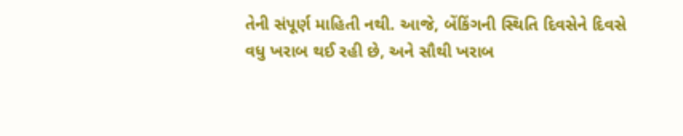તેની સંપૂર્ણ માહિતી નથી. આજે, બેંકિંગની સ્થિતિ દિવસેને દિવસે વધુ ખરાબ થઈ રહી છે, અને સૌથી ખરાબ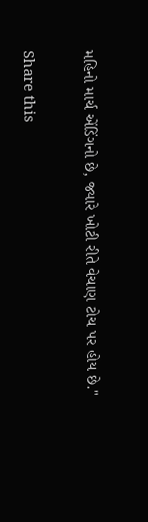મહિનો માર્ચ એંડિંગનો છે, જ્યારે ખોટી રીતે વેચાણ ટોચ પર હોય છે."

Share this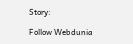Story:

Follow Webdunia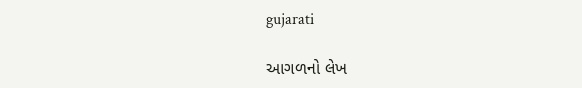gujarati

આગળનો લેખ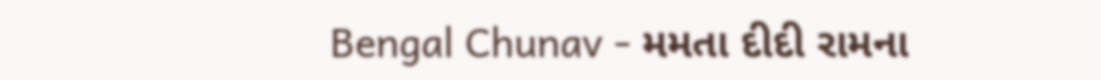Bengal Chunav - મમતા દીદી રામના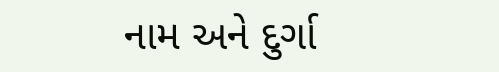નામ અને દુર્ગા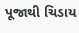પૂજાથી ચિડાય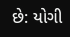છે: યોગી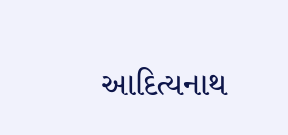આદિત્યનાથ